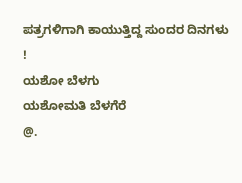ಪತ್ರಗಳಿಗಾಗಿ ಕಾಯುತ್ತಿದ್ದ ಸುಂದರ ದಿನಗಳು !
ಯಶೋ ಬೆಳಗು
ಯಶೋಮತಿ ಬೆಳಗೆರೆ
@.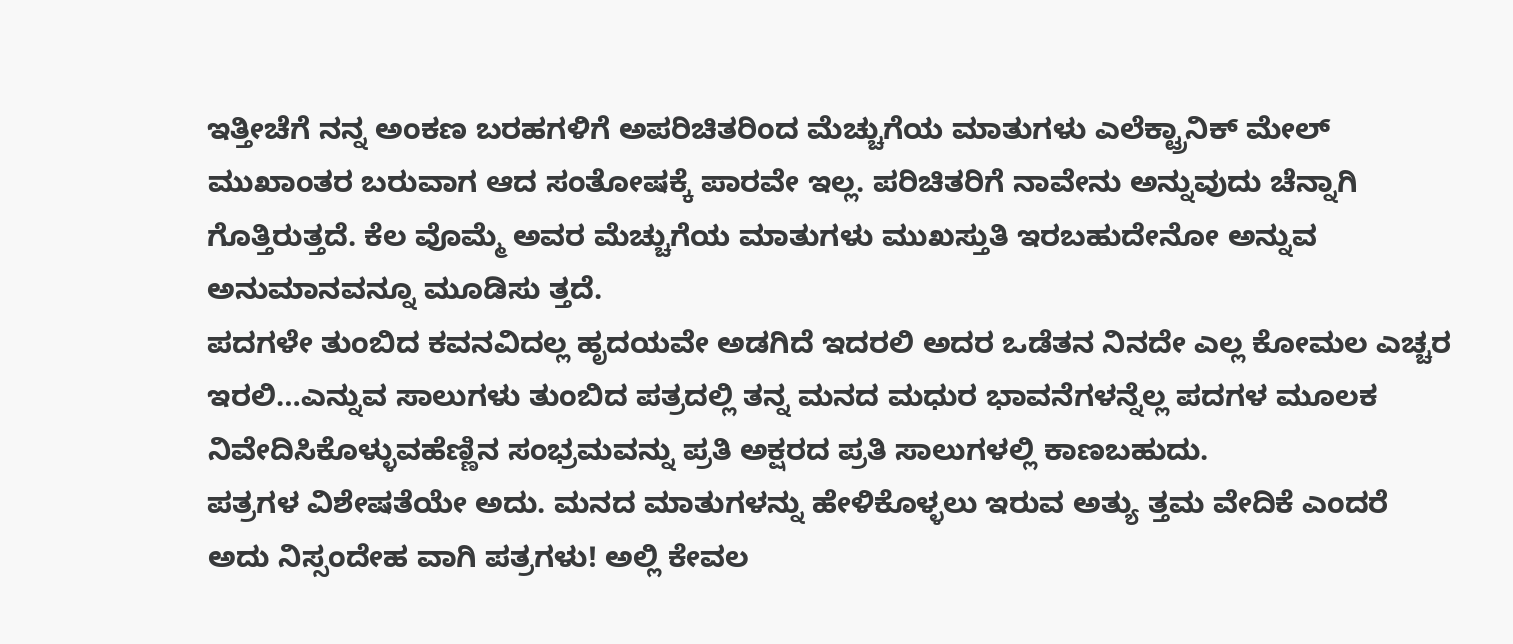ಇತ್ತೀಚೆಗೆ ನನ್ನ ಅಂಕಣ ಬರಹಗಳಿಗೆ ಅಪರಿಚಿತರಿಂದ ಮೆಚ್ಚುಗೆಯ ಮಾತುಗಳು ಎಲೆಕ್ಟ್ರಾನಿಕ್ ಮೇಲ್ ಮುಖಾಂತರ ಬರುವಾಗ ಆದ ಸಂತೋಷಕ್ಕೆ ಪಾರವೇ ಇಲ್ಲ. ಪರಿಚಿತರಿಗೆ ನಾವೇನು ಅನ್ನುವುದು ಚೆನ್ನಾಗಿ ಗೊತ್ತಿರುತ್ತದೆ. ಕೆಲ ವೊಮ್ಮೆ ಅವರ ಮೆಚ್ಚುಗೆಯ ಮಾತುಗಳು ಮುಖಸ್ತುತಿ ಇರಬಹುದೇನೋ ಅನ್ನುವ ಅನುಮಾನವನ್ನೂ ಮೂಡಿಸು ತ್ತದೆ.
ಪದಗಳೇ ತುಂಬಿದ ಕವನವಿದಲ್ಲ ಹೃದಯವೇ ಅಡಗಿದೆ ಇದರಲಿ ಅದರ ಒಡೆತನ ನಿನದೇ ಎಲ್ಲ ಕೋಮಲ ಎಚ್ಚರ ಇರಲಿ…ಎನ್ನುವ ಸಾಲುಗಳು ತುಂಬಿದ ಪತ್ರದಲ್ಲಿ ತನ್ನ ಮನದ ಮಧುರ ಭಾವನೆಗಳನ್ನೆಲ್ಲ ಪದಗಳ ಮೂಲಕ ನಿವೇದಿಸಿಕೊಳ್ಳುವಹೆಣ್ಣಿನ ಸಂಭ್ರಮವನ್ನು ಪ್ರತಿ ಅಕ್ಷರದ ಪ್ರತಿ ಸಾಲುಗಳಲ್ಲಿ ಕಾಣಬಹುದು.
ಪತ್ರಗಳ ವಿಶೇಷತೆಯೇ ಅದು. ಮನದ ಮಾತುಗಳನ್ನು ಹೇಳಿಕೊಳ್ಳಲು ಇರುವ ಅತ್ಯು ತ್ತಮ ವೇದಿಕೆ ಎಂದರೆ ಅದು ನಿಸ್ಸಂದೇಹ ವಾಗಿ ಪತ್ರಗಳು! ಅಲ್ಲಿ ಕೇವಲ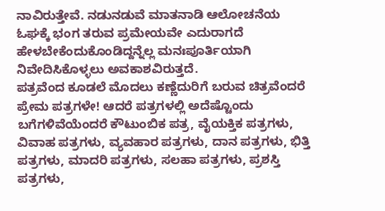ನಾವಿರುತ್ತೇವೆ. ನಡುನಡುವೆ ಮಾತನಾಡಿ ಆಲೋಚನೆಯ ಓಘಕ್ಕೆ ಭಂಗ ತರುವ ಪ್ರಮೇಯವೇ ಎದುರಾಗದೆ ಹೇಳಬೇಕೆಂದುಕೊಂಡಿದ್ದನ್ನೆಲ್ಲ ಮನಃಪೂರ್ತಿಯಾಗಿ ನಿವೇದಿಸಿಕೊಳ್ಳಲು ಅವಕಾಶವಿರುತ್ತದೆ.
ಪತ್ರವೆಂದ ಕೂಡಲೆ ಮೊದಲು ಕಣ್ಣೆದುರಿಗೆ ಬರುವ ಚಿತ್ರವೆಂದರೆ ಪ್ರೇಮ ಪತ್ರಗಳೇ! ಆದರೆ ಪತ್ರಗಳಲ್ಲಿ ಅದೆಷ್ಟೊಂದು ಬಗೆಗಳಿವೆಯೆಂದರೆ ಕೌಟುಂಬಿಕ ಪತ್ರ, ವೈಯಕ್ತಿಕ ಪತ್ರಗಳು, ವಿವಾಹ ಪತ್ರಗಳು, ವ್ಯವಹಾರ ಪತ್ರಗಳು, ದಾನ ಪತ್ರಗಳು, ಭಿತ್ತಿ ಪತ್ರಗಳು, ಮಾದರಿ ಪತ್ರಗಳು, ಸಲಹಾ ಪತ್ರಗಳು, ಪ್ರಶಸ್ತಿ ಪತ್ರಗಳು,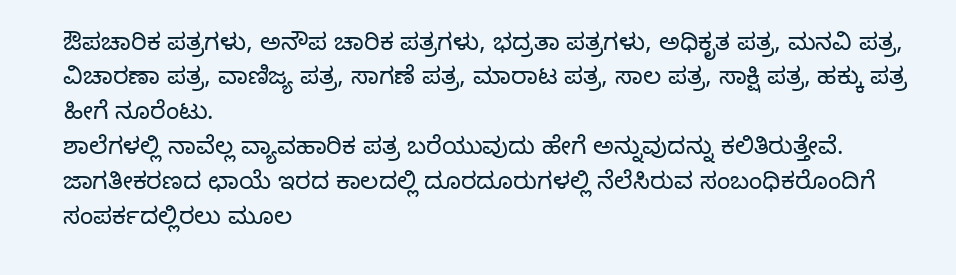ಔಪಚಾರಿಕ ಪತ್ರಗಳು, ಅನೌಪ ಚಾರಿಕ ಪತ್ರಗಳು, ಭದ್ರತಾ ಪತ್ರಗಳು, ಅಧಿಕೃತ ಪತ್ರ, ಮನವಿ ಪತ್ರ, ವಿಚಾರಣಾ ಪತ್ರ, ವಾಣಿಜ್ಯ ಪತ್ರ, ಸಾಗಣೆ ಪತ್ರ, ಮಾರಾಟ ಪತ್ರ, ಸಾಲ ಪತ್ರ, ಸಾಕ್ಷಿ ಪತ್ರ, ಹಕ್ಕು ಪತ್ರ ಹೀಗೆ ನೂರೆಂಟು.
ಶಾಲೆಗಳಲ್ಲಿ ನಾವೆಲ್ಲ ವ್ಯಾವಹಾರಿಕ ಪತ್ರ ಬರೆಯುವುದು ಹೇಗೆ ಅನ್ನುವುದನ್ನು ಕಲಿತಿರುತ್ತೇವೆ. ಜಾಗತೀಕರಣದ ಛಾಯೆ ಇರದ ಕಾಲದಲ್ಲಿ ದೂರದೂರುಗಳಲ್ಲಿ ನೆಲೆಸಿರುವ ಸಂಬಂಧಿಕರೊಂದಿಗೆ ಸಂಪರ್ಕದಲ್ಲಿರಲು ಮೂಲ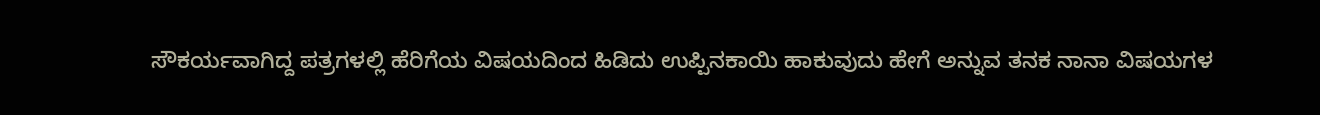ಸೌಕರ್ಯವಾಗಿದ್ದ ಪತ್ರಗಳಲ್ಲಿ ಹೆರಿಗೆಯ ವಿಷಯದಿಂದ ಹಿಡಿದು ಉಪ್ಪಿನಕಾಯಿ ಹಾಕುವುದು ಹೇಗೆ ಅನ್ನುವ ತನಕ ನಾನಾ ವಿಷಯಗಳ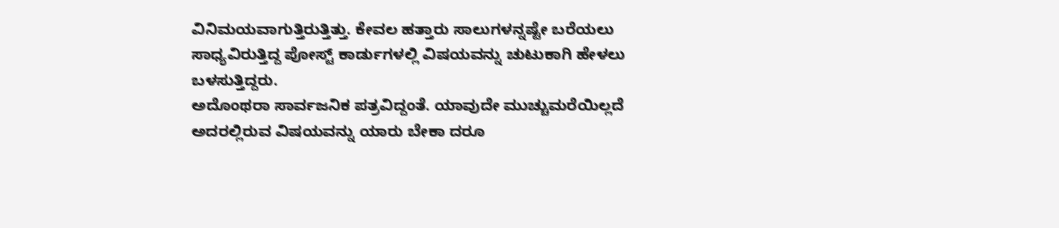ವಿನಿಮಯವಾಗುತ್ತಿರುತ್ತಿತ್ತು. ಕೇವಲ ಹತ್ತಾರು ಸಾಲುಗಳನ್ನಷ್ಟೇ ಬರೆಯಲು ಸಾಧ್ಯವಿರುತ್ತಿದ್ದ ಪೋಸ್ಟ್ ಕಾರ್ಡುಗಳಲ್ಲಿ ವಿಷಯವನ್ನು ಚುಟುಕಾಗಿ ಹೇಳಲು ಬಳಸುತ್ತಿದ್ದರು.
ಅದೊಂಥರಾ ಸಾರ್ವಜನಿಕ ಪತ್ರವಿದ್ದಂತೆ. ಯಾವುದೇ ಮುಚ್ಚುಮರೆಯಿಲ್ಲದೆ ಅದರಲ್ಲಿರುವ ವಿಷಯವನ್ನು ಯಾರು ಬೇಕಾ ದರೂ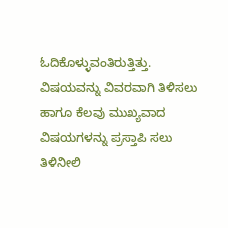ಓದಿಕೊಳ್ಳುವಂತಿರುತ್ತಿತ್ತು. ವಿಷಯವನ್ನು ವಿವರವಾಗಿ ತಿಳಿಸಲು ಹಾಗೂ ಕೆಲವು ಮುಖ್ಯವಾದ ವಿಷಯಗಳನ್ನು ಪ್ರಸ್ತಾಪಿ ಸಲು ತಿಳಿನೀಲಿ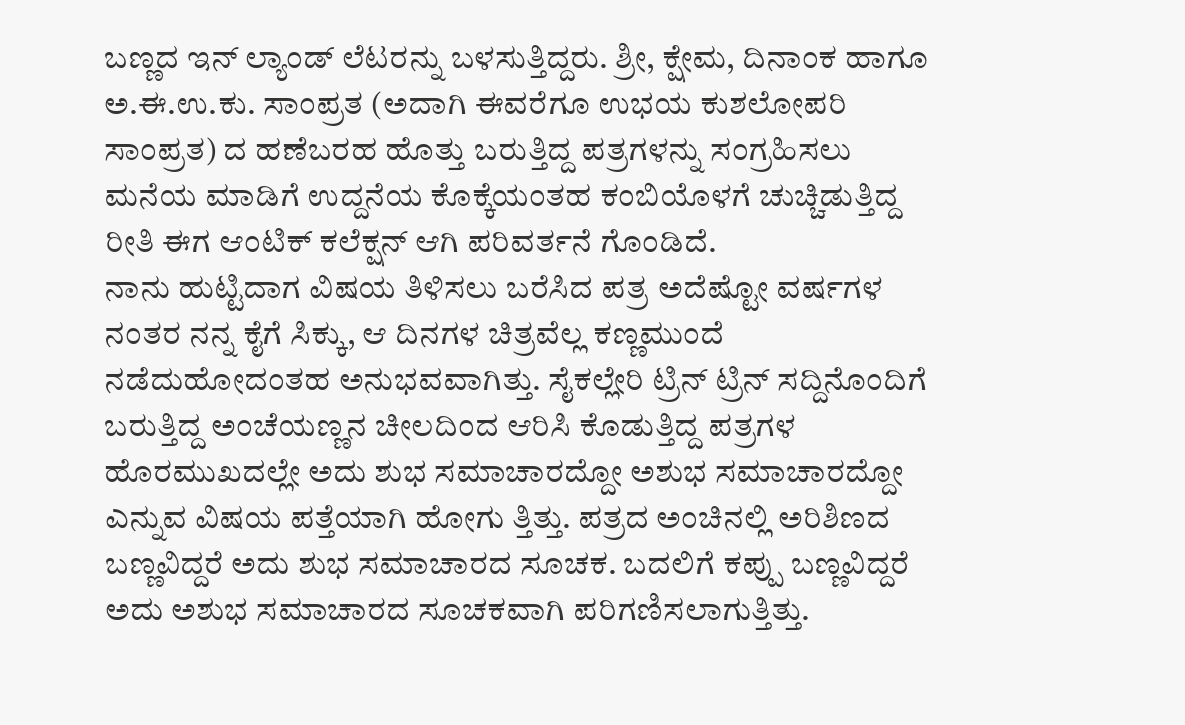ಬಣ್ಣದ ಇನ್ ಲ್ಯಾಂಡ್ ಲೆಟರನ್ನು ಬಳಸುತ್ತಿದ್ದರು. ಶ್ರೀ, ಕ್ಷೇಮ, ದಿನಾಂಕ ಹಾಗೂ ಅ.ಈ.ಉ.ಕು. ಸಾಂಪ್ರತ (ಅದಾಗಿ ಈವರೆಗೂ ಉಭಯ ಕುಶಲೋಪರಿ ಸಾಂಪ್ರತ) ದ ಹಣೆಬರಹ ಹೊತ್ತು ಬರುತ್ತಿದ್ದ ಪತ್ರಗಳನ್ನು ಸಂಗ್ರಹಿಸಲು ಮನೆಯ ಮಾಡಿಗೆ ಉದ್ದನೆಯ ಕೊಕ್ಕೆಯಂತಹ ಕಂಬಿಯೊಳಗೆ ಚುಚ್ಚಿಡುತ್ತಿದ್ದ ರೀತಿ ಈಗ ಆಂಟಿಕ್ ಕಲೆಕ್ಷನ್ ಆಗಿ ಪರಿವರ್ತನೆ ಗೊಂಡಿದೆ.
ನಾನು ಹುಟ್ಟಿದಾಗ ವಿಷಯ ತಿಳಿಸಲು ಬರೆಸಿದ ಪತ್ರ ಅದೆಷ್ಟೋ ವರ್ಷಗಳ ನಂತರ ನನ್ನ ಕೈಗೆ ಸಿಕ್ಕು, ಆ ದಿನಗಳ ಚಿತ್ರವೆಲ್ಲ ಕಣ್ಣಮುಂದೆ ನಡೆದುಹೋದಂತಹ ಅನುಭವವಾಗಿತ್ತು. ಸೈಕಲ್ಲೇರಿ ಟ್ರಿನ್ ಟ್ರಿನ್ ಸದ್ದಿನೊಂದಿಗೆ ಬರುತ್ತಿದ್ದ ಅಂಚೆಯಣ್ಣನ ಚೀಲದಿಂದ ಆರಿಸಿ ಕೊಡುತ್ತಿದ್ದ ಪತ್ರಗಳ ಹೊರಮುಖದಲ್ಲೇ ಅದು ಶುಭ ಸಮಾಚಾರದ್ದೋ ಅಶುಭ ಸಮಾಚಾರದ್ದೋ ಎನ್ನುವ ವಿಷಯ ಪತ್ತೆಯಾಗಿ ಹೋಗು ತ್ತಿತ್ತು. ಪತ್ರದ ಅಂಚಿನಲ್ಲಿ ಅರಿಶಿಣದ ಬಣ್ಣವಿದ್ದರೆ ಅದು ಶುಭ ಸಮಾಚಾರದ ಸೂಚಕ. ಬದಲಿಗೆ ಕಪ್ಪು ಬಣ್ಣವಿದ್ದರೆ ಅದು ಅಶುಭ ಸಮಾಚಾರದ ಸೂಚಕವಾಗಿ ಪರಿಗಣಿಸಲಾಗುತ್ತಿತ್ತು.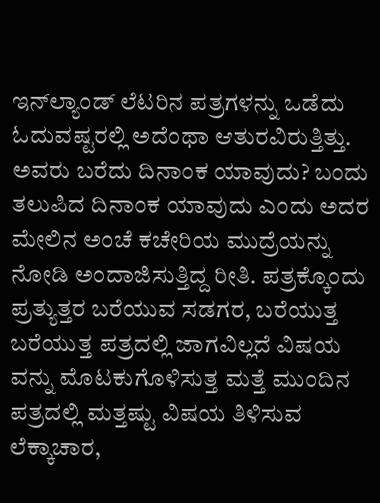ಇನ್‌ಲ್ಯಾಂಡ್ ಲೆಟರಿನ ಪತ್ರಗಳನ್ನು ಒಡೆದು ಓದುವಷ್ಟರಲ್ಲಿ ಅದೆಂಥಾ ಆತುರವಿರುತ್ತಿತ್ತು. ಅವರು ಬರೆದು ದಿನಾಂಕ ಯಾವುದು? ಬಂದು ತಲುಪಿದ ದಿನಾಂಕ ಯಾವುದು ಎಂದು ಅದರ ಮೇಲಿನ ಅಂಚೆ ಕಚೇರಿಯ ಮುದ್ರೆಯನ್ನು ನೋಡಿ ಅಂದಾಜಿಸುತ್ತಿದ್ದ ರೀತಿ. ಪತ್ರಕ್ಕೊಂದು ಪ್ರತ್ಯುತ್ತರ ಬರೆಯುವ ಸಡಗರ, ಬರೆಯುತ್ತ ಬರೆಯುತ್ತ ಪತ್ರದಲ್ಲಿ ಜಾಗವಿಲ್ಲದೆ ವಿಷಯ ವನ್ನು ಮೊಟಕುಗೊಳಿಸುತ್ತ ಮತ್ತೆ ಮುಂದಿನ ಪತ್ರದಲ್ಲಿ ಮತ್ತಷ್ಟು ವಿಷಯ ತಿಳಿಸುವ ಲೆಕ್ಕಾಚಾರ,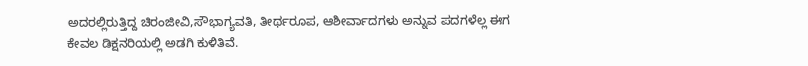ಅದರಲ್ಲಿರುತ್ತಿದ್ದ ಚಿರಂಜೀವಿ,ಸೌಭಾಗ್ಯವತಿ, ತೀರ್ಥರೂಪ, ಆಶೀರ್ವಾದಗಳು ಅನ್ನುವ ಪದಗಳೆಲ್ಲ ಈಗ ಕೇವಲ ಡಿಕ್ಷನರಿಯಲ್ಲಿ ಅಡಗಿ ಕುಳಿತಿವೆ.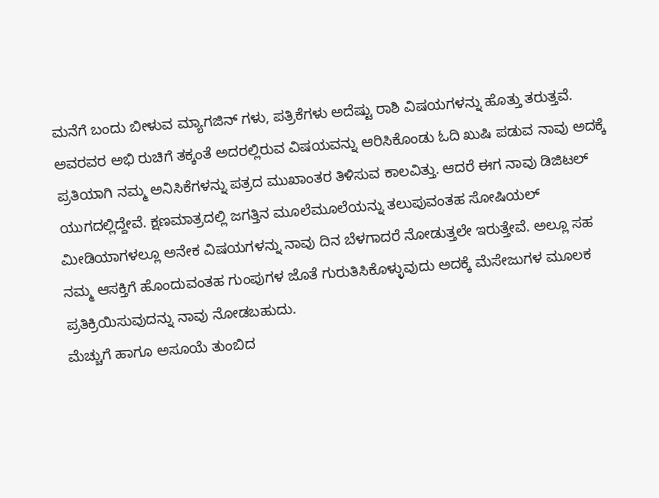ಮನೆಗೆ ಬಂದು ಬೀಳುವ ಮ್ಯಾಗಜಿನ್ ಗಳು, ಪತ್ರಿಕೆಗಳು ಅದೆಷ್ಟು ರಾಶಿ ವಿಷಯಗಳನ್ನು ಹೊತ್ತು ತರುತ್ತವೆ. ಅವರವರ ಅಭಿ ರುಚಿಗೆ ತಕ್ಕಂತೆ ಅದರಲ್ಲಿರುವ ವಿಷಯವನ್ನು ಆರಿಸಿಕೊಂಡು ಓದಿ ಖುಷಿ ಪಡುವ ನಾವು ಅದಕ್ಕೆ ಪ್ರತಿಯಾಗಿ ನಮ್ಮ ಅನಿಸಿಕೆಗಳನ್ನು ಪತ್ರದ ಮುಖಾಂತರ ತಿಳಿಸುವ ಕಾಲವಿತ್ತು. ಆದರೆ ಈಗ ನಾವು ಡಿಜಿಟಲ್ ಯುಗದಲ್ಲಿದ್ದೇವೆ. ಕ್ಷಣಮಾತ್ರದಲ್ಲಿ ಜಗತ್ತಿನ ಮೂಲೆಮೂಲೆಯನ್ನು ತಲುಪುವಂತಹ ಸೋಷಿಯಲ್ ಮೀಡಿಯಾಗಳಲ್ಲೂ ಅನೇಕ ವಿಷಯಗಳನ್ನು ನಾವು ದಿನ ಬೆಳಗಾದರೆ ನೋಡುತ್ತಲೇ ಇರುತ್ತೇವೆ. ಅಲ್ಲೂ ಸಹ ನಮ್ಮ ಆಸಕ್ತಿಗೆ ಹೊಂದುವಂತಹ ಗುಂಪುಗಳ ಜೊತೆ ಗುರುತಿಸಿಕೊಳ್ಳುವುದು ಅದಕ್ಕೆ ಮೆಸೇಜುಗಳ ಮೂಲಕ ಪ್ರತಿಕ್ರಿಯಿಸುವುದನ್ನು ನಾವು ನೋಡಬಹುದು.
ಮೆಚ್ಚುಗೆ ಹಾಗೂ ಅಸೂಯೆ ತುಂಬಿದ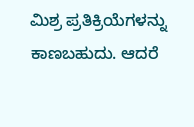ಮಿಶ್ರ ಪ್ರತಿಕ್ರಿಯೆಗಳನ್ನು ಕಾಣಬಹುದು. ಆದರೆ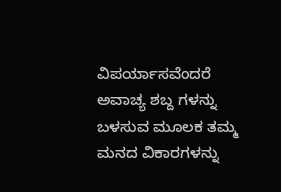ವಿಪರ್ಯಾಸವೆಂದರೆ ಅವಾಚ್ಯ ಶಬ್ದ ಗಳನ್ನು ಬಳಸುವ ಮೂಲಕ ತಮ್ಮ ಮನದ ವಿಕಾರಗಳನ್ನು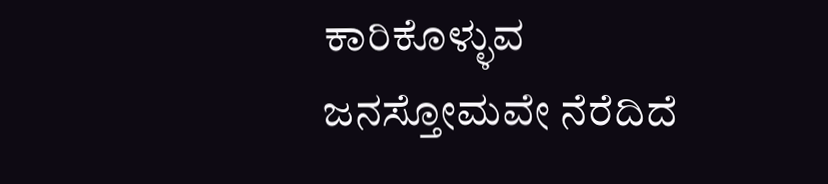ಕಾರಿಕೊಳ್ಳುವ ಜನಸ್ತೋಮವೇ ನೆರೆದಿದೆ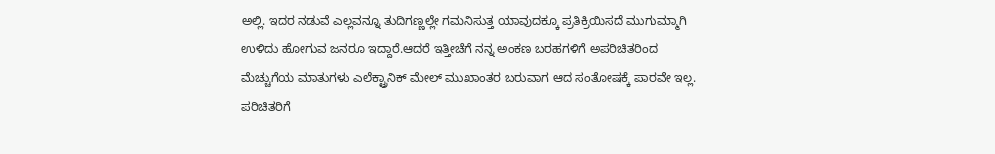ಅಲ್ಲಿ. ಇದರ ನಡುವೆ ಎಲ್ಲವನ್ನೂ ತುದಿಗಣ್ಣಲ್ಲೇ ಗಮನಿಸುತ್ತ ಯಾವುದಕ್ಕೂ ಪ್ರತಿಕ್ರಿಯಿಸದೆ ಮುಗುಮ್ಮಾಗಿ ಉಳಿದು ಹೋಗುವ ಜನರೂ ಇದ್ದಾರೆ.ಆದರೆ ಇತ್ತೀಚೆಗೆ ನನ್ನ ಅಂಕಣ ಬರಹಗಳಿಗೆ ಅಪರಿಚಿತರಿಂದ ಮೆಚ್ಚುಗೆಯ ಮಾತುಗಳು ಎಲೆಕ್ಟ್ರಾನಿಕ್ ಮೇಲ್ ಮುಖಾಂತರ ಬರುವಾಗ ಆದ ಸಂತೋಷಕ್ಕೆ ಪಾರವೇ ಇಲ್ಲ. ಪರಿಚಿತರಿಗೆ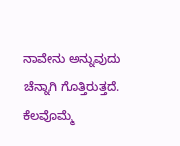ನಾವೇನು ಅನ್ನುವುದು ಚೆನ್ನಾಗಿ ಗೊತ್ತಿರುತ್ತದೆ.
ಕೆಲವೊಮ್ಮೆ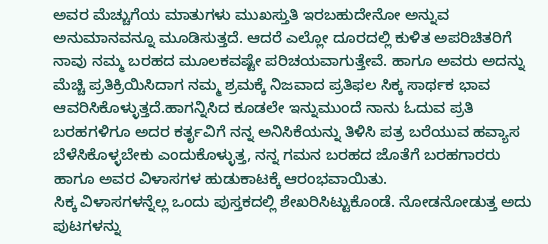ಅವರ ಮೆಚ್ಚುಗೆಯ ಮಾತುಗಳು ಮುಖಸ್ತುತಿ ಇರಬಹುದೇನೋ ಅನ್ನುವ ಅನುಮಾನವನ್ನೂ ಮೂಡಿಸುತ್ತದೆ. ಆದರೆ ಎಲ್ಲೋ ದೂರದಲ್ಲಿ ಕುಳಿತ ಅಪರಿಚಿತರಿಗೆ ನಾವು ನಮ್ಮ ಬರಹದ ಮೂಲಕವಷ್ಟೇ ಪರಿಚಯವಾಗುತ್ತೇವೆ. ಹಾಗೂ ಅವರು ಅದನ್ನು ಮೆಚ್ಚಿ ಪ್ರತಿಕ್ರಿಯಿಸಿದಾಗ ನಮ್ಮ ಶ್ರಮಕ್ಕೆ ನಿಜವಾದ ಪ್ರತಿಫಲ ಸಿಕ್ಕ ಸಾರ್ಥಕ ಭಾವ ಆವರಿಸಿಕೊಳ್ಳುತ್ತದೆ.ಹಾಗನ್ನಿಸಿದ ಕೂಡಲೇ ಇನ್ನುಮುಂದೆ ನಾನು ಓದುವ ಪ್ರತಿ ಬರಹಗಳಿಗೂ ಅದರ ಕರ್ತೃವಿಗೆ ನನ್ನ ಅನಿಸಿಕೆಯನ್ನು ತಿಳಿಸಿ ಪತ್ರ ಬರೆಯುವ ಹವ್ಯಾಸ ಬೆಳೆಸಿಕೊಳ್ಳಬೇಕು ಎಂದುಕೊಳ್ಳುತ್ತ, ನನ್ನ ಗಮನ ಬರಹದ ಜೊತೆಗೆ ಬರಹಗಾರರು ಹಾಗೂ ಅವರ ವಿಳಾಸಗಳ ಹುಡುಕಾಟಕ್ಕೆ ಆರಂಭವಾಯಿತು.
ಸಿಕ್ಕ ವಿಳಾಸಗಳನ್ನೆಲ್ಲ ಒಂದು ಪುಸ್ತಕದಲ್ಲಿ ಶೇಖರಿಸಿಟ್ಟುಕೊಂಡೆ. ನೋಡನೋಡುತ್ತ ಅದು ಪುಟಗಳನ್ನು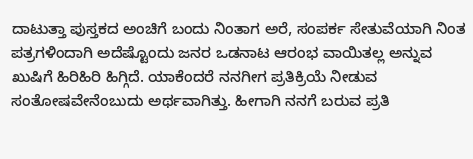ದಾಟುತ್ತಾ ಪುಸ್ತಕದ ಅಂಚಿಗೆ ಬಂದು ನಿಂತಾಗ ಅರೆ, ಸಂಪರ್ಕ ಸೇತುವೆಯಾಗಿ ನಿಂತ ಪತ್ರಗಳಿಂದಾಗಿ ಅದೆಷ್ಟೊಂದು ಜನರ ಒಡನಾಟ ಆರಂಭ ವಾಯಿತಲ್ಲ ಅನ್ನುವ ಖುಷಿಗೆ ಹಿರಿಹಿರಿ ಹಿಗ್ಗಿದೆ. ಯಾಕೆಂದರೆ ನನಗೀಗ ಪ್ರತಿಕ್ರಿಯೆ ನೀಡುವ ಸಂತೋಷವೇನೆಂಬುದು ಅರ್ಥವಾಗಿತ್ತು. ಹೀಗಾಗಿ ನನಗೆ ಬರುವ ಪ್ರತಿ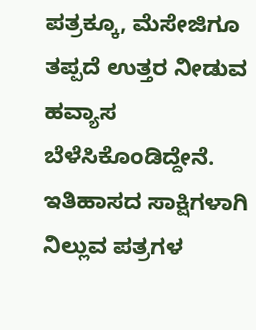ಪತ್ರಕ್ಕೂ, ಮೆಸೇಜಿಗೂ ತಪ್ಪದೆ ಉತ್ತರ ನೀಡುವ ಹವ್ಯಾಸ ಬೆಳೆಸಿಕೊಂಡಿದ್ದೇನೆ.
ಇತಿಹಾಸದ ಸಾಕ್ಷಿಗಳಾಗಿ ನಿಲ್ಲುವ ಪತ್ರಗಳ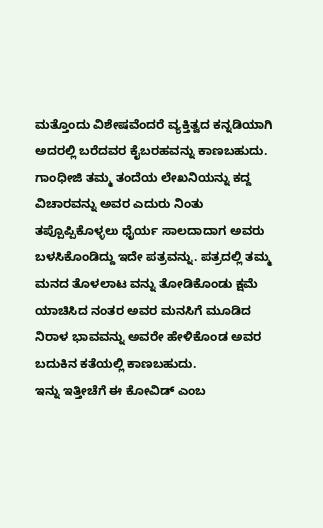ಮತ್ತೊಂದು ವಿಶೇಷವೆಂದರೆ ವ್ಯಕ್ತಿತ್ವದ ಕನ್ನಡಿಯಾಗಿ ಅದರಲ್ಲಿ ಬರೆದವರ ಕೈಬರಹವನ್ನು ಕಾಣಬಹುದು. ಗಾಂಧೀಜಿ ತಮ್ಮ ತಂದೆಯ ಲೇಖನಿಯನ್ನು ಕದ್ದ ವಿಚಾರವನ್ನು ಅವರ ಎದುರು ನಿಂತು ತಪ್ಪೊಪ್ಪಿಕೊಳ್ಳಲು ಧೈರ್ಯ ಸಾಲದಾದಾಗ ಅವರು ಬಳಸಿಕೊಂಡಿದ್ದು ಇದೇ ಪತ್ರವನ್ನು. ಪತ್ರದಲ್ಲಿ ತಮ್ಮ ಮನದ ತೊಳಲಾಟ ವನ್ನು ತೋಡಿಕೊಂಡು ಕ್ಷಮೆ ಯಾಚಿಸಿದ ನಂತರ ಅವರ ಮನಸಿಗೆ ಮೂಡಿದ ನಿರಾಳ ಭಾವವನ್ನು ಅವರೇ ಹೇಳಿಕೊಂಡ ಅವರ ಬದುಕಿನ ಕತೆಯಲ್ಲಿ ಕಾಣಬಹುದು.
ಇನ್ನು ಇತ್ತೀಚೆಗೆ ಈ ಕೋವಿಡ್ ಎಂಬ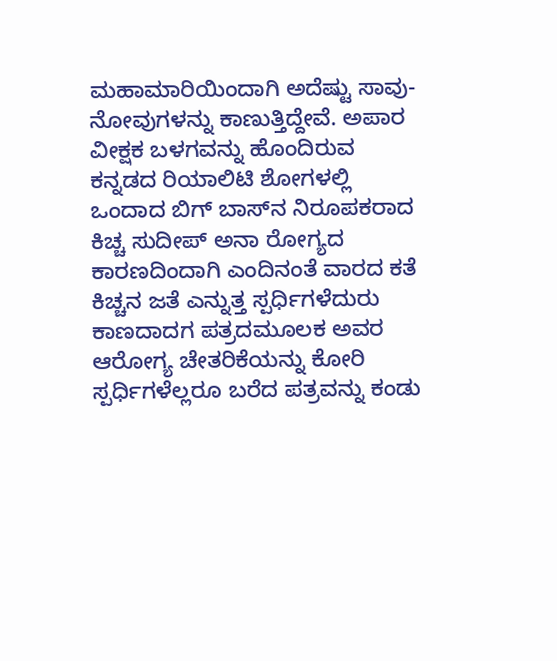ಮಹಾಮಾರಿಯಿಂದಾಗಿ ಅದೆಷ್ಟು ಸಾವು-ನೋವುಗಳನ್ನು ಕಾಣುತ್ತಿದ್ದೇವೆ. ಅಪಾರ ವೀಕ್ಷಕ ಬಳಗವನ್ನು ಹೊಂದಿರುವ ಕನ್ನಡದ ರಿಯಾಲಿಟಿ ಶೋಗಳಲ್ಲಿ ಒಂದಾದ ಬಿಗ್ ಬಾಸ್‌ನ ನಿರೂಪಕರಾದ ಕಿಚ್ಚ ಸುದೀಪ್ ಅನಾ ರೋಗ್ಯದ ಕಾರಣದಿಂದಾಗಿ ಎಂದಿನಂತೆ ವಾರದ ಕತೆ ಕಿಚ್ಚನ ಜತೆ ಎನ್ನುತ್ತ ಸ್ಪರ್ಧಿಗಳೆದುರು ಕಾಣದಾದಗ ಪತ್ರದಮೂಲಕ ಅವರ ಆರೋಗ್ಯ ಚೇತರಿಕೆಯನ್ನು ಕೋರಿ ಸ್ಪರ್ಧಿಗಳೆಲ್ಲರೂ ಬರೆದ ಪತ್ರವನ್ನು ಕಂಡು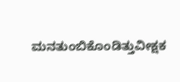ಮನತುಂಬಿಕೊಂಡಿತ್ತುವೀಕ್ಷಕ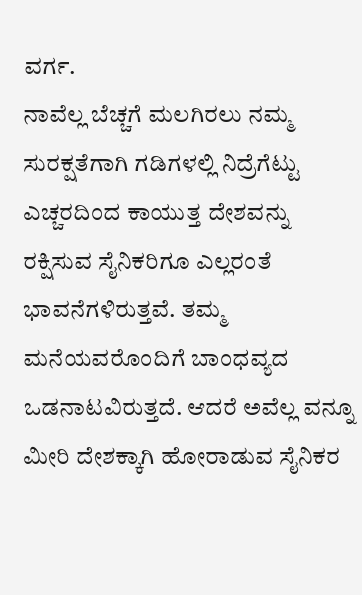ವರ್ಗ.
ನಾವೆಲ್ಲ ಬೆಚ್ಚಗೆ ಮಲಗಿರಲು ನಮ್ಮ ಸುರಕ್ಷತೆಗಾಗಿ ಗಡಿಗಳಲ್ಲಿ ನಿದ್ರೆಗೆಟ್ಟು ಎಚ್ಚರದಿಂದ ಕಾಯುತ್ತ ದೇಶವನ್ನು ರಕ್ಷಿಸುವ ಸೈನಿಕರಿಗೂ ಎಲ್ಲರಂತೆ ಭಾವನೆಗಳಿರುತ್ತವೆ. ತಮ್ಮ ಮನೆಯವರೊಂದಿಗೆ ಬಾಂಧವ್ಯದ ಒಡನಾಟವಿರುತ್ತದೆ. ಆದರೆ ಅವೆಲ್ಲ ವನ್ನೂ ಮೀರಿ ದೇಶಕ್ಕಾಗಿ ಹೋರಾಡುವ ಸೈನಿಕರ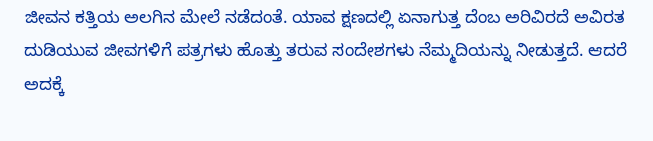ಜೀವನ ಕತ್ತಿಯ ಅಲಗಿನ ಮೇಲೆ ನಡೆದಂತೆ. ಯಾವ ಕ್ಷಣದಲ್ಲಿ ಏನಾಗುತ್ತ ದೆಂಬ ಅರಿವಿರದೆ ಅವಿರತ ದುಡಿಯುವ ಜೀವಗಳಿಗೆ ಪತ್ರಗಳು ಹೊತ್ತು ತರುವ ಸಂದೇಶಗಳು ನೆಮ್ಮದಿಯನ್ನು ನೀಡುತ್ತದೆ. ಆದರೆ ಅದಕ್ಕೆ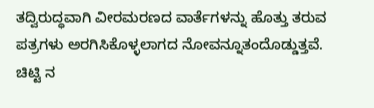ತದ್ವಿರುದ್ಧವಾಗಿ ವೀರಮರಣದ ವಾರ್ತೆಗಳನ್ನು ಹೊತ್ತು ತರುವ ಪತ್ರಗಳು ಅರಗಿಸಿಕೊಳ್ಳಲಾಗದ ನೋವನ್ನೂತಂದೊಡ್ಡುತ್ತವೆ.
ಚಿಟ್ಟಿ ನ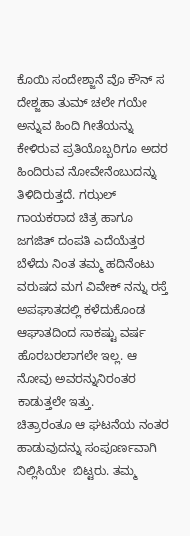ಕೊಯಿ ಸಂದೇಶ್ಜಾನೆ ವೊ ಕೌನ್ ಸ ದೇಶ್ಜಹಾ ತುಮ್ ಚಲೇ ಗಯೇ
ಅನ್ನುವ ಹಿಂದಿ ಗೀತೆಯನ್ನು ಕೇಳಿರುವ ಪ್ರತಿಯೊಬ್ಬರಿಗೂ ಅದರ ಹಿಂದಿರುವ ನೋವೇನೆಂಬುದನ್ನು ತಿಳಿದಿರುತ್ತದೆ. ಗಝಲ್ ಗಾಯಕರಾದ ಚಿತ್ರ ಹಾಗೂ ಜಗಜಿತ್ ದಂಪತಿ ಎದೆಯೆತ್ತರ ಬೆಳೆದು ನಿಂತ ತಮ್ಮ ಹದಿನೆಂಟು ವರುಷದ ಮಗ ವಿವೇಕ್ ನನ್ನು ರಸ್ತೆ ಅಪಘಾತದಲ್ಲಿ ಕಳೆದುಕೊಂಡ ಆಘಾತದಿಂದ ಸಾಕಷ್ಟು ವರ್ಷ ಹೊರಬರಲಾಗಲೇ ಇಲ್ಲ. ಆ ನೋವು ಅವರನ್ನುನಿರಂತರ ಕಾಡುತ್ತಲೇ ಇತ್ತು.
ಚಿತ್ರಾರಂತೂ ಆ ಘಟನೆಯ ನಂತರ ಹಾಡುವುದನ್ನು ಸಂಪೂರ್ಣವಾಗಿ ನಿಲ್ಲಿಸಿಯೇ  ಬಿಟ್ಟರು. ತಮ್ಮ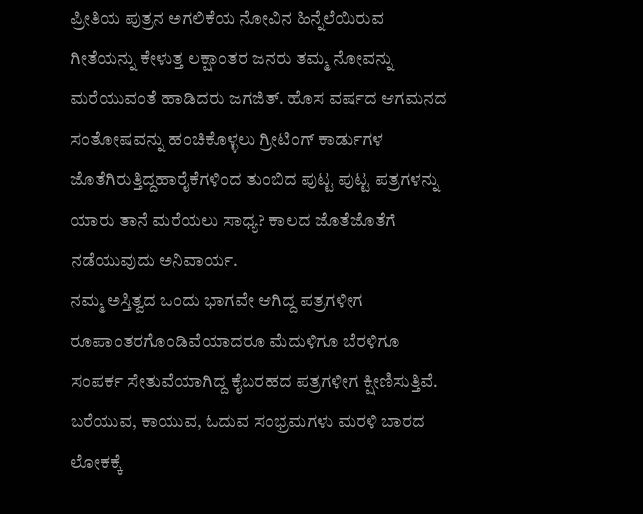ಪ್ರೀತಿಯ ಪುತ್ರನ ಅಗಲಿಕೆಯ ನೋವಿನ ಹಿನ್ನೆಲೆಯಿರುವ ಗೀತೆಯನ್ನು ಕೇಳುತ್ತ ಲಕ್ಷಾಂತರ ಜನರು ತಮ್ಮ ನೋವನ್ನು ಮರೆಯುವಂತೆ ಹಾಡಿದರು ಜಗಜಿತ್. ಹೊಸ ವರ್ಷದ ಆಗಮನದ ಸಂತೋಷವನ್ನು ಹಂಚಿಕೊಳ್ಳಲು ಗ್ರೀಟಿಂಗ್ ಕಾರ್ಡುಗಳ ಜೊತೆಗಿರುತ್ತಿದ್ದಹಾರೈಕೆಗಳಿಂದ ತುಂಬಿದ ಪುಟ್ಟ ಪುಟ್ಟ ಪತ್ರಗಳನ್ನು ಯಾರು ತಾನೆ ಮರೆಯಲು ಸಾಧ್ಯ? ಕಾಲದ ಜೊತೆಜೊತೆಗೆ ನಡೆಯುವುದು ಅನಿವಾರ್ಯ.
ನಮ್ಮ ಅಸ್ತಿತ್ವದ ಒಂದು ಭಾಗವೇ ಆಗಿದ್ದ ಪತ್ರಗಳೀಗ ರೂಪಾಂತರಗೊಂಡಿವೆಯಾದರೂ ಮೆದುಳಿಗೂ ಬೆರಳಿಗೂ ಸಂಪರ್ಕ ಸೇತುವೆಯಾಗಿದ್ದ ಕೈಬರಹದ ಪತ್ರಗಳೀಗ ಕ್ಷೀಣಿಸುತ್ತಿವೆ. ಬರೆಯುವ, ಕಾಯುವ, ಓದುವ ಸಂಭ್ರಮಗಳು ಮರಳಿ ಬಾರದ ಲೋಕಕ್ಕೆ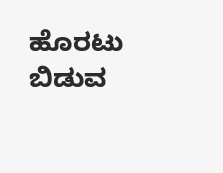ಹೊರಟು ಬಿಡುವ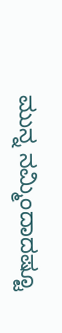ಮುನ್ನ ನಮ್ಮಿಂದಾದಷ್ಟೂ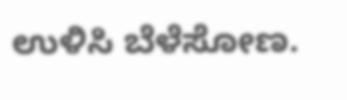ಉಳಿಸಿ ಬೆಳೆಸೋಣ.